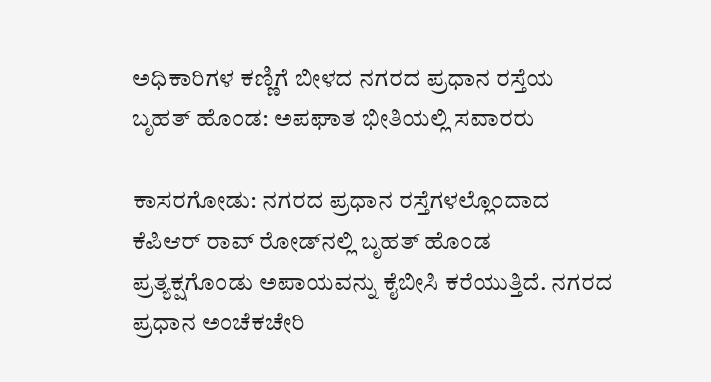ಅಧಿಕಾರಿಗಳ ಕಣ್ಣಿಗೆ ಬೀಳದ ನಗರದ ಪ್ರಧಾನ ರಸ್ತೆಯ ಬೃಹತ್ ಹೊಂಡ: ಅಪಘಾತ ಭೀತಿಯಲ್ಲಿ ಸವಾರರು

ಕಾಸರಗೋಡು: ನಗರದ ಪ್ರಧಾನ ರಸ್ತೆಗಳಲ್ಲೊಂದಾದ ಕೆಪಿಆರ್ ರಾವ್ ರೋಡ್‌ನಲ್ಲಿ ಬೃಹತ್ ಹೊಂಡ ಪ್ರತ್ಯಕ್ಷಗೊಂಡು ಅಪಾಯವನ್ನು ಕೈಬೀಸಿ ಕರೆಯುತ್ತಿದೆ. ನಗರದ ಪ್ರಧಾನ ಅಂಚೆಕಚೇರಿ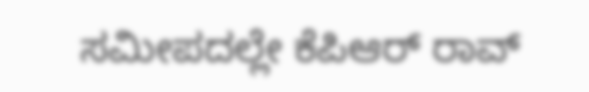ಸಮೀಪದಲ್ಲೇ ಕೆಪಿಆರ್ ರಾವ್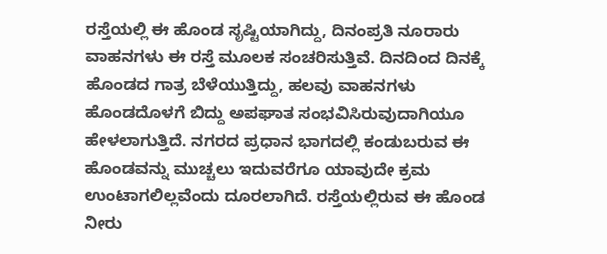ರಸ್ತೆಯಲ್ಲಿ ಈ ಹೊಂಡ ಸೃಷ್ಟಿಯಾಗಿದ್ದು, ದಿನಂಪ್ರತಿ ನೂರಾರು ವಾಹನಗಳು ಈ ರಸ್ತೆ ಮೂಲಕ ಸಂಚರಿಸುತ್ತಿವೆ. ದಿನದಿಂದ ದಿನಕ್ಕೆ ಹೊಂಡದ ಗಾತ್ರ ಬೆಳೆಯುತ್ತಿದ್ದು, ಹಲವು ವಾಹನಗಳು ಹೊಂಡದೊಳಗೆ ಬಿದ್ದು ಅಪಘಾತ ಸಂಭವಿಸಿರುವುದಾಗಿಯೂ ಹೇಳಲಾಗುತ್ತಿದೆ. ನಗರದ ಪ್ರಧಾನ ಭಾಗದಲ್ಲಿ ಕಂಡುಬರುವ ಈ ಹೊಂಡವನ್ನು ಮುಚ್ಚಲು ಇದುವರೆಗೂ ಯಾವುದೇ ಕ್ರಮ ಉಂಟಾಗಲಿಲ್ಲವೆಂದು ದೂರಲಾಗಿದೆ. ರಸ್ತೆಯಲ್ಲಿರುವ ಈ ಹೊಂಡ ನೀರು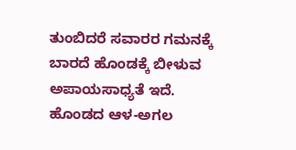ತುಂಬಿದರೆ ಸವಾರರ ಗಮನಕ್ಕೆ ಬಾರದೆ ಹೊಂಡಕ್ಕೆ ಬೀಳುವ ಅಪಾಯಸಾಧ್ಯತೆ ಇದೆ. ಹೊಂಡದ ಆಳ-ಅಗಲ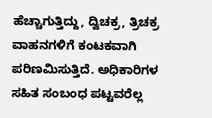ಹೆಚ್ಚಾಗುತ್ತಿದ್ದು, ದ್ವಿಚಕ್ರ, ತ್ರಿಚಕ್ರ ವಾಹನಗಳಿಗೆ ಕಂಟಕವಾಗಿ ಪರಿಣಮಿಸುತ್ತಿದೆ. ಅಧಿಕಾರಿಗಳ ಸಹಿತ ಸಂಬಂಧ ಪಟ್ಟವರೆಲ್ಲ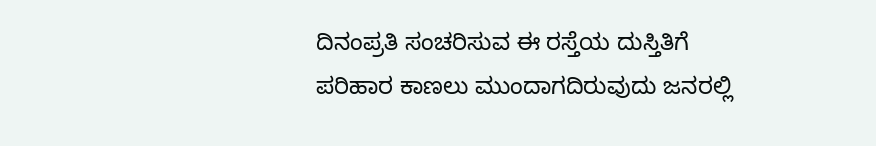ದಿನಂಪ್ರತಿ ಸಂಚರಿಸುವ ಈ ರಸ್ತೆಯ ದುಸ್ತಿತಿಗೆ ಪರಿಹಾರ ಕಾಣಲು ಮುಂದಾಗದಿರುವುದು ಜನರಲ್ಲಿ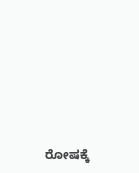ರೋಷಕ್ಕೆ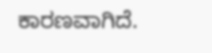ಕಾರಣವಾಗಿದೆ.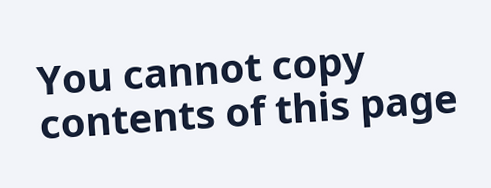You cannot copy contents of this page